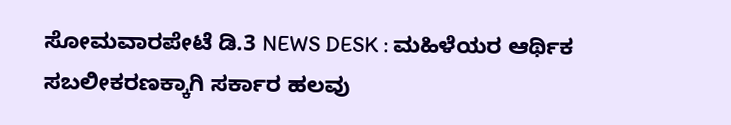ಸೋಮವಾರಪೇಟೆ ಡಿ.3 NEWS DESK : ಮಹಿಳೆಯರ ಆರ್ಥಿಕ ಸಬಲೀಕರಣಕ್ಕಾಗಿ ಸರ್ಕಾರ ಹಲವು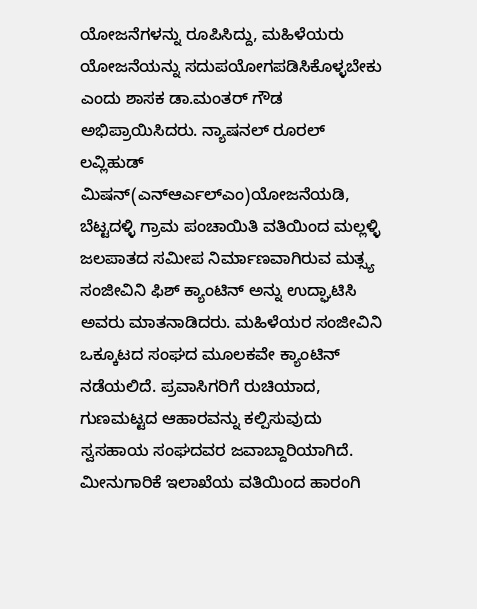ಯೋಜನೆಗಳನ್ನು ರೂಪಿಸಿದ್ದು, ಮಹಿಳೆಯರು ಯೋಜನೆಯನ್ನು ಸದುಪಯೋಗಪಡಿಸಿಕೊಳ್ಳಬೇಕು ಎಂದು ಶಾಸಕ ಡಾ.ಮಂತರ್ ಗೌಡ ಅಭಿಪ್ರಾಯಿಸಿದರು. ನ್ಯಾಷನಲ್ ರೂರಲ್ ಲವ್ಲಿಹುಡ್ ಮಿಷನ್(ಎನ್ಆರ್ಎಲ್ಎಂ)ಯೋಜನೆಯಡಿ, ಬೆಟ್ಟದಳ್ಳಿ ಗ್ರಾಮ ಪಂಚಾಯಿತಿ ವತಿಯಿಂದ ಮಲ್ಲಳ್ಳಿ ಜಲಪಾತದ ಸಮೀಪ ನಿರ್ಮಾಣವಾಗಿರುವ ಮತ್ಸ್ಯ ಸಂಜೀವಿನಿ ಫಿಶ್ ಕ್ಯಾಂಟಿನ್ ಅನ್ನು ಉದ್ಘಾಟಿಸಿ ಅವರು ಮಾತನಾಡಿದರು. ಮಹಿಳೆಯರ ಸಂಜೀವಿನಿ ಒಕ್ಕೂಟದ ಸಂಘದ ಮೂಲಕವೇ ಕ್ಯಾಂಟಿನ್ ನಡೆಯಲಿದೆ. ಪ್ರವಾಸಿಗರಿಗೆ ರುಚಿಯಾದ, ಗುಣಮಟ್ಟದ ಆಹಾರವನ್ನು ಕಲ್ಪಿಸುವುದು ಸ್ವಸಹಾಯ ಸಂಘದವರ ಜವಾಬ್ದಾರಿಯಾಗಿದೆ. ಮೀನುಗಾರಿಕೆ ಇಲಾಖೆಯ ವತಿಯಿಂದ ಹಾರಂಗಿ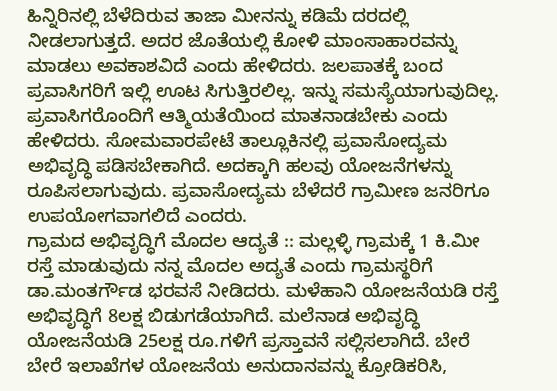ಹಿನ್ನಿರಿನಲ್ಲಿ ಬೆಳೆದಿರುವ ತಾಜಾ ಮೀನನ್ನು ಕಡಿಮೆ ದರದಲ್ಲಿ ನೀಡಲಾಗುತ್ತದೆ. ಅದರ ಜೊತೆಯಲ್ಲಿ ಕೋಳಿ ಮಾಂಸಾಹಾರವನ್ನು ಮಾಡಲು ಅವಕಾಶವಿದೆ ಎಂದು ಹೇಳಿದರು. ಜಲಪಾತಕ್ಕೆ ಬಂದ ಪ್ರವಾಸಿಗರಿಗೆ ಇಲ್ಲಿ ಊಟ ಸಿಗುತ್ತಿರಲಿಲ್ಲ. ಇನ್ನು ಸಮಸ್ಯೆಯಾಗುವುದಿಲ್ಲ. ಪ್ರವಾಸಿಗರೊಂದಿಗೆ ಆತ್ಮಿಯತೆಯಿಂದ ಮಾತನಾಡಬೇಕು ಎಂದು ಹೇಳಿದರು. ಸೋಮವಾರಪೇಟೆ ತಾಲ್ಲೂಕಿನಲ್ಲಿ ಪ್ರವಾಸೋದ್ಯಮ ಅಭಿವೃದ್ಧಿ ಪಡಿಸಬೇಕಾಗಿದೆ. ಅದಕ್ಕಾಗಿ ಹಲವು ಯೋಜನೆಗಳನ್ನು ರೂಪಿಸಲಾಗುವುದು. ಪ್ರವಾಸೋದ್ಯಮ ಬೆಳೆದರೆ ಗ್ರಾಮೀಣ ಜನರಿಗೂ ಉಪಯೋಗವಾಗಲಿದೆ ಎಂದರು.
ಗ್ರಾಮದ ಅಭಿವೃದ್ಧಿಗೆ ಮೊದಲ ಆದ್ಯತೆ :: ಮಲ್ಲಳ್ಳಿ ಗ್ರಾಮಕ್ಕೆ 1 ಕಿ.ಮೀ ರಸ್ತೆ ಮಾಡುವುದು ನನ್ನ ಮೊದಲ ಅದ್ಯತೆ ಎಂದು ಗ್ರಾಮಸ್ಥರಿಗೆ ಡಾ.ಮಂತರ್ಗೌಡ ಭರವಸೆ ನೀಡಿದರು. ಮಳೆಹಾನಿ ಯೋಜನೆಯಡಿ ರಸ್ತೆ ಅಭಿವೃದ್ಧಿಗೆ 8ಲಕ್ಷ ಬಿಡುಗಡೆಯಾಗಿದೆ. ಮಲೆನಾಡ ಅಭಿವೃದ್ಧಿ ಯೋಜನೆಯಡಿ 25ಲಕ್ಷ ರೂ.ಗಳಿಗೆ ಪ್ರಸ್ತಾವನೆ ಸಲ್ಲಿಸಲಾಗಿದೆ. ಬೇರೆ ಬೇರೆ ಇಲಾಖೆಗಳ ಯೋಜನೆಯ ಅನುದಾನವನ್ನು ಕ್ರೋಡಿಕರಿಸಿ,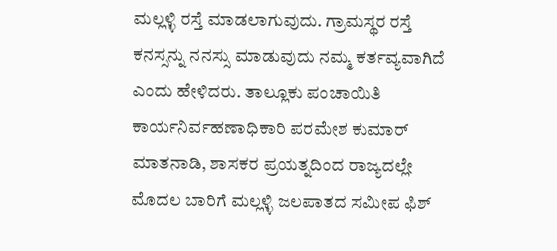ಮಲ್ಲಳ್ಳಿ ರಸ್ತೆ ಮಾಡಲಾಗುವುದು. ಗ್ರಾಮಸ್ಥರ ರಸ್ತೆ ಕನಸ್ಸನ್ನು ನನಸ್ಸು ಮಾಡುವುದು ನಮ್ಮ ಕರ್ತವ್ಯವಾಗಿದೆ ಎಂದು ಹೇಳಿದರು. ತಾಲ್ಲೂಕು ಪಂಚಾಯಿತಿ ಕಾರ್ಯನಿರ್ವಹಣಾಧಿಕಾರಿ ಪರಮೇಶ ಕುಮಾರ್ ಮಾತನಾಡಿ, ಶಾಸಕರ ಪ್ರಯತ್ನದಿಂದ ರಾಜ್ಯದಲ್ಲೇ ಮೊದಲ ಬಾರಿಗೆ ಮಲ್ಲಳ್ಳಿ ಜಲಪಾತದ ಸಮೀಪ ಫಿಶ್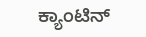ಕ್ಯಾಂಟಿನ್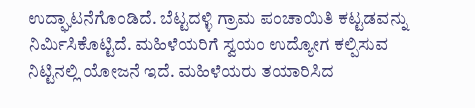ಉದ್ಘಾಟನೆಗೊಂಡಿದೆ. ಬೆಟ್ಟದಳ್ಳಿ ಗ್ರಾಮ ಪಂಚಾಯಿತಿ ಕಟ್ಟಡವನ್ನು ನಿರ್ಮಿಸಿಕೊಟ್ಟಿದೆ. ಮಹಿಳೆಯರಿಗೆ ಸ್ವಯಂ ಉದ್ಯೋಗ ಕಲ್ಪಿಸುವ ನಿಟ್ಟಿನಲ್ಲಿ ಯೋಜನೆ ಇದೆ. ಮಹಿಳೆಯರು ತಯಾರಿಸಿದ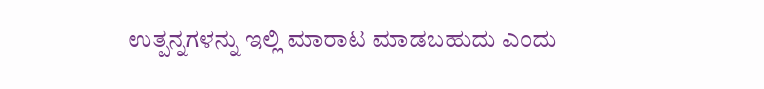ಉತ್ಪನ್ನಗಳನ್ನು ಇಲ್ಲಿ ಮಾರಾಟ ಮಾಡಬಹುದು ಎಂದು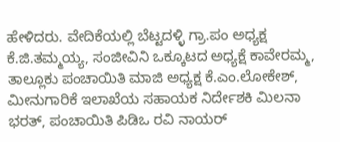ಹೇಳಿದರು. ವೇದಿಕೆಯಲ್ಲಿ ಬೆಟ್ಟದಳ್ಳಿ ಗ್ರಾ.ಪಂ ಅಧ್ಯಕ್ಷ ಕೆ.ಜಿ.ತಮ್ಮಯ್ಯ, ಸಂಜೀವಿನಿ ಒಕ್ಕೂಟದ ಅಧ್ಯಕ್ಷೆ ಕಾವೇರಮ್ಮ, ತಾಲ್ಲೂಕು ಪಂಚಾಯಿತಿ ಮಾಜಿ ಅಧ್ಯಕ್ಷ ಕೆ.ಎಂ.ಲೋಕೇಶ್, ಮೀನುಗಾರಿಕೆ ಇಲಾಖೆಯ ಸಹಾಯಕ ನಿರ್ದೇಶಕಿ ಮಿಲನಾ ಭರತ್, ಪಂಚಾಯಿತಿ ಪಿಡಿಒ ರವಿ ನಾಯರ್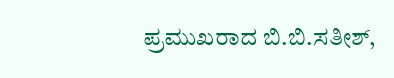ಪ್ರಮುಖರಾದ ಬಿ.ಬಿ.ಸತೀಶ್,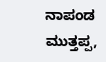ನಾಪಂಡ ಮುತ್ತಪ್ಪ,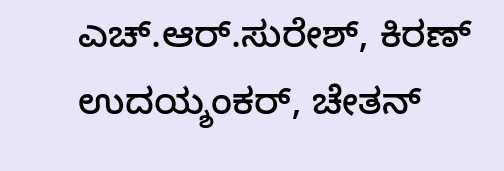ಎಚ್.ಆರ್.ಸುರೇಶ್, ಕಿರಣ್ ಉದಯ್ಶಂಕರ್, ಚೇತನ್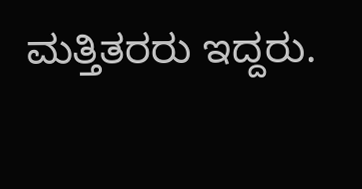ಮತ್ತಿತರರು ಇದ್ದರು.